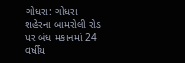ગોધરા: ગોધરા શહેરના બામરોલી રોડ પર બંધ મકાનમાં 24 વર્ષીય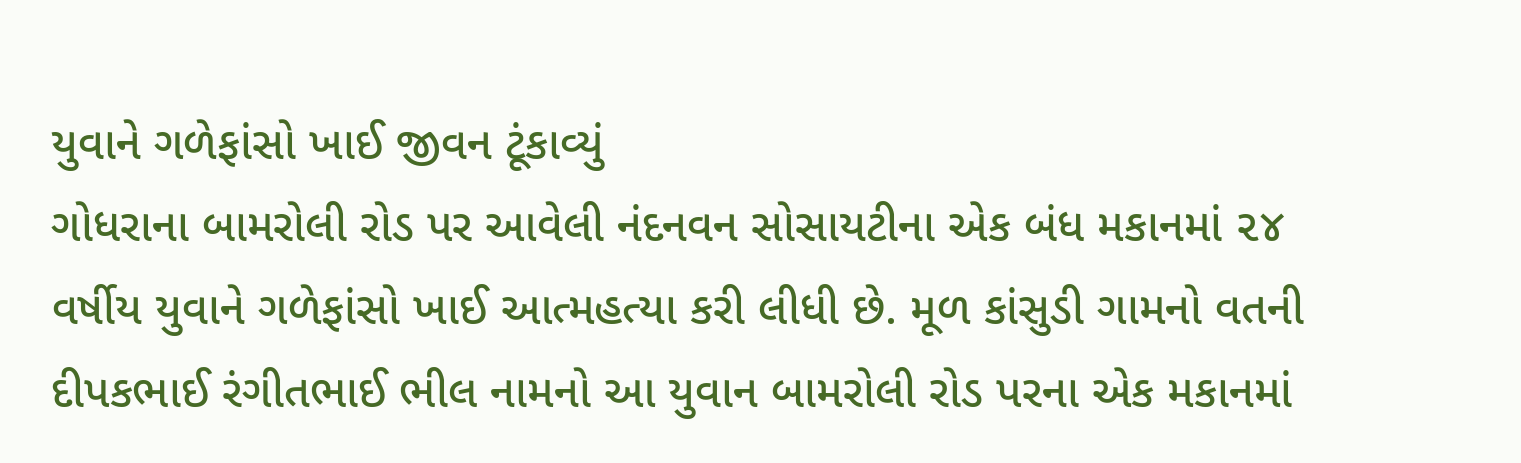યુવાને ગળેફાંસો ખાઈ જીવન ટૂંકાવ્યું
ગોધરાના બામરોલી રોડ પર આવેલી નંદનવન સોસાયટીના એક બંધ મકાનમાં ૨૪ વર્ષીય યુવાને ગળેફાંસો ખાઈ આત્મહત્યા કરી લીધી છે. મૂળ કાંસુડી ગામનો વતની દીપકભાઈ રંગીતભાઈ ભીલ નામનો આ યુવાન બામરોલી રોડ પરના એક મકાનમાં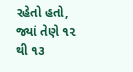રહેતો હતો, જ્યાં તેણે ૧૨ થી ૧૩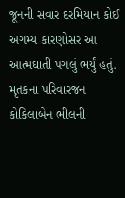જૂનની સવાર દરમિયાન કોઈ અગમ્ય કારણોસર આ આત્મઘાતી પગલું ભર્યું હતું. મૃતકના પરિવારજન કોકિલાબેન ભીલની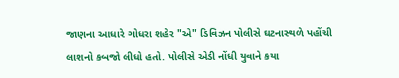જાણના આધારે ગોધરા શહેર "એ" ડિવિઝન પોલીસે ઘટનાસ્થળે પહોંચી લાશનો કબજો લીધો હતો. પોલીસે એડી નોંધી યુવાને કયા